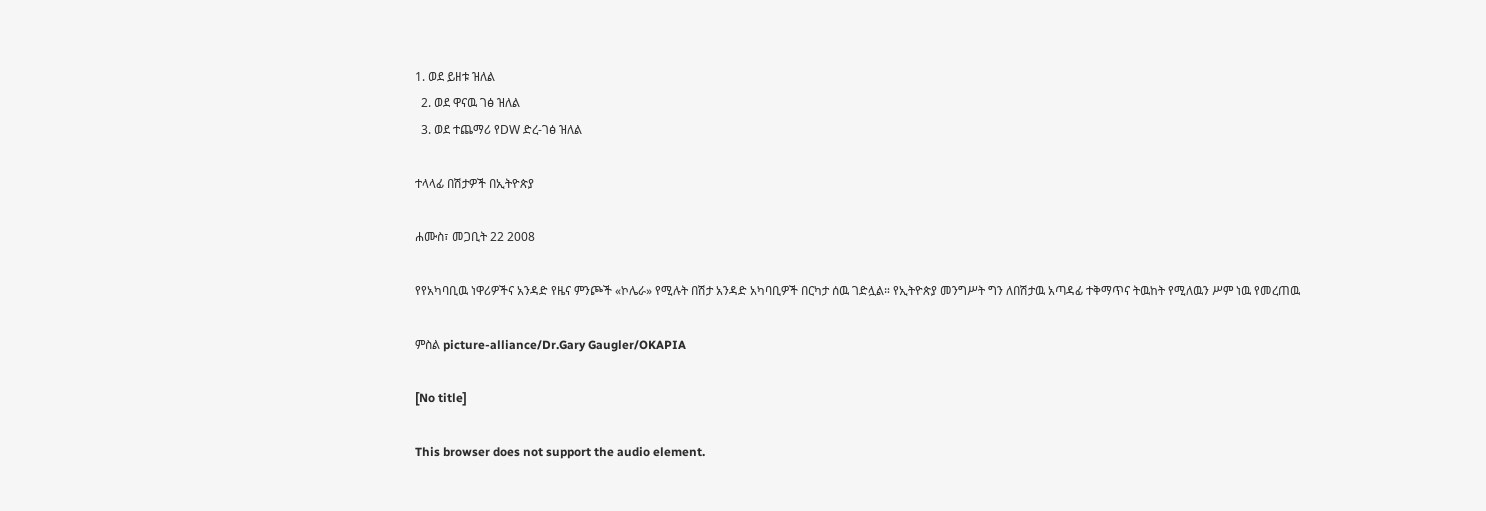1. ወደ ይዘቱ ዝለል
  2. ወደ ዋናዉ ገፅ ዝለል
  3. ወደ ተጨማሪ የDW ድረ-ገፅ ዝለል

ተላላፊ በሽታዎች በኢትዮጵያ

ሐሙስ፣ መጋቢት 22 2008

የየአካባቢዉ ነዋሪዎችና አንዳድ የዜና ምንጮች «ኮሌራ» የሚሉት በሽታ አንዳድ አካባቢዎች በርካታ ሰዉ ገድሏል። የኢትዮጵያ መንግሥት ግን ለበሽታዉ አጣዳፊ ተቅማጥና ትዉከት የሚለዉን ሥም ነዉ የመረጠዉ

ምስል picture-alliance/Dr.Gary Gaugler/OKAPIA

[No title]

This browser does not support the audio element.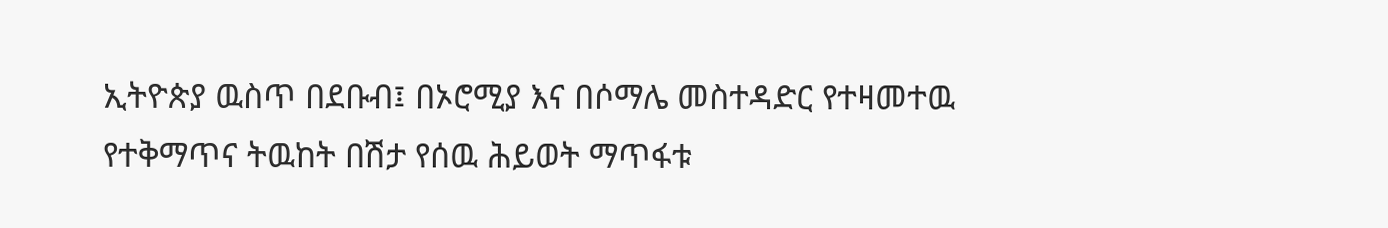ኢትዮጵያ ዉስጥ በደቡብ፤ በኦሮሚያ እና በሶማሌ መስተዳድር የተዛመተዉ የተቅማጥና ትዉከት በሽታ የሰዉ ሕይወት ማጥፋቱ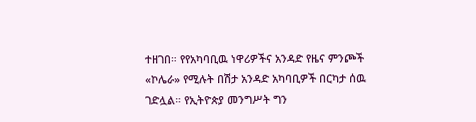ተዘገበ። የየአካባቢዉ ነዋሪዎችና አንዳድ የዜና ምንጮች «ኮሌራ» የሚሉት በሽታ አንዳድ አካባቢዎች በርካታ ሰዉ ገድሏል። የኢትዮጵያ መንግሥት ግን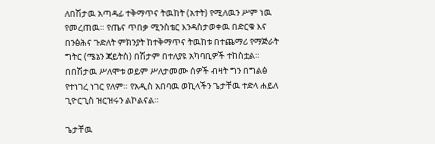ለበሽታዉ አጣዳፊ ተቅማጥና ትዉከት (አተት) የሚለዉን ሥም ነዉ የመረጠዉ። የጤና ጥበቃ ሚንስቴር እንዳስታወቀዉ በድርቁ እና በንፅሕና ጉድለት ምክንያት ከተቅማጥና ትዉከቱ በተጨማሪ የማጅራት ግትር (ሜኔን ጃይትስ) በሽታም በተለያዩ አካባቢዎች ተከስቷል። በበሽታዉ ሥለሞቱ ወይም ሥለታመሙ ሰዎች ብዛት ግን በግልፅ የተነገረ ነገር የለም። የአዲስ አበባዉ ወኪላችን ጌታቸዉ ተድላ ሐይለ ጊዮርጊስ ዝርዝሩን ልኮልናል።

ጌታቸዉ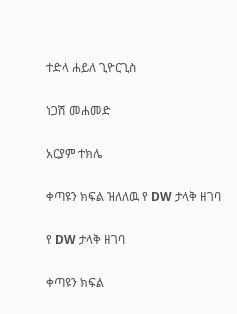ተድላ ሐይለ ጊዮርጊስ

ነጋሽ መሐመድ

አርያም ተክሌ

ቀጣዩን ክፍል ዝለለዉ የ DW ታላቅ ዘገባ

የ DW ታላቅ ዘገባ

ቀጣዩን ክፍል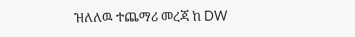ዝለለዉ ተጨማሪ መረጃ ከ DW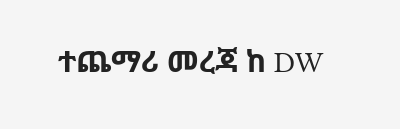ተጨማሪ መረጃ ከ DW